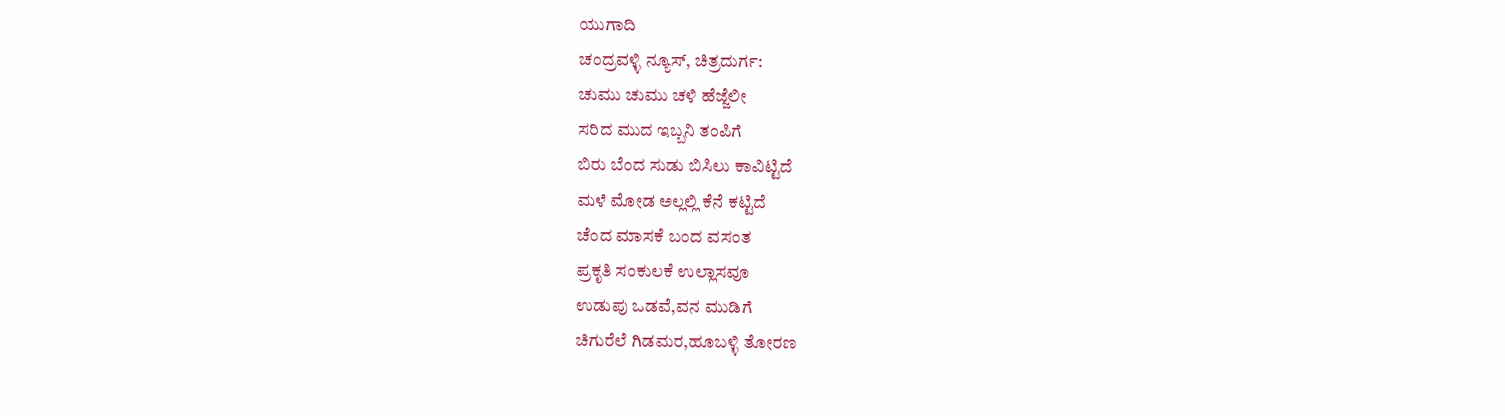ಯುಗಾದಿ
ಚಂದ್ರವಳ್ಳಿ ನ್ಯೂಸ್, ಚಿತ್ರದುರ್ಗ:
ಚುಮು ಚುಮು ಚಳಿ ಹೆಜ್ಜೆಲೀ
ಸರಿದ ಮುದ ಇಬ್ಬನಿ ತಂಪಿಗೆ
ಬಿರು ಬೆಂದ ಸುಡು ಬಿಸಿಲು ಕಾವಿಟ್ಟಿದೆ
ಮಳೆ ಮೋಡ ಅಲ್ಲಲ್ಲಿ ಕೆನೆ ಕಟ್ಟಿದೆ
ಚೆಂದ ಮಾಸಕೆ ಬಂದ ವಸಂತ
ಪ್ರಕೃತಿ ಸಂಕುಲಕೆ ಉಲ್ಲಾಸವೂ
ಉಡುಪು ಒಡವೆ,ವನ ಮುಡಿಗೆ
ಚಿಗುರೆಲೆ ಗಿಡಮರ,ಹೂಬಳ್ಳಿ ತೋರಣ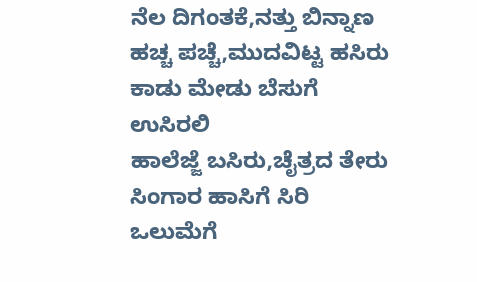ನೆಲ ದಿಗಂತಕೆ,ನತ್ತು ಬಿನ್ನಾಣ
ಹಚ್ಚ ಪಚ್ಚೆ,ಮುದವಿಟ್ಟ ಹಸಿರು
ಕಾಡು ಮೇಡು ಬೆಸುಗೆ ಉಸಿರಲಿ
ಹಾಲೆಜ್ಜೆ ಬಸಿರು,ಚೈತ್ರದ ತೇರು
ಸಿಂಗಾರ ಹಾಸಿಗೆ ಸಿರಿ ಒಲುಮೆಗೆ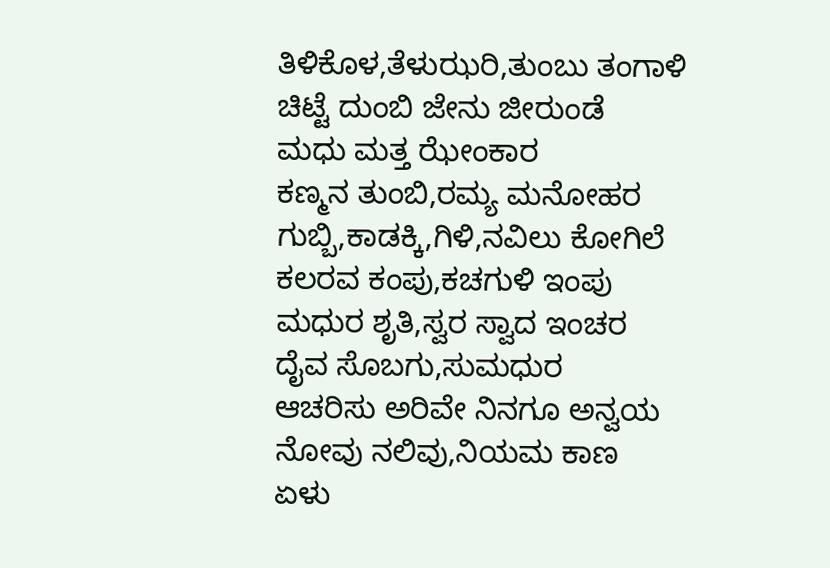ತಿಳಿಕೊಳ,ತೆಳುಝರಿ,ತುಂಬು ತಂಗಾಳಿ
ಚಿಟ್ಟೆ ದುಂಬಿ ಜೇನು ಜೀರುಂಡೆ
ಮಧು ಮತ್ತ ಝೇಂಕಾರ
ಕಣ್ಮನ ತುಂಬಿ,ರಮ್ಯ ಮನೋಹರ
ಗುಬ್ಬಿ,ಕಾಡಕ್ಕಿ,ಗಿಳಿ,ನವಿಲು ಕೋಗಿಲೆ
ಕಲರವ ಕಂಪು,ಕಚಗುಳಿ ಇಂಪು
ಮಧುರ ಶೃತಿ,ಸ್ವರ ಸ್ವಾದ ಇಂಚರ
ದೈವ ಸೊಬಗು,ಸುಮಧುರ
ಆಚರಿಸು ಅರಿವೇ ನಿನಗೂ ಅನ್ವಯ
ನೋವು ನಲಿವು,ನಿಯಮ ಕಾಣ
ಏಳು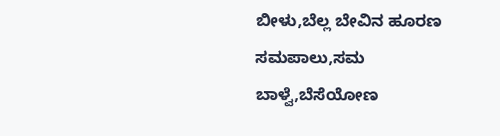ಬೀಳು,ಬೆಲ್ಲ ಬೇವಿನ ಹೂರಣ
ಸಮಪಾಲು,ಸಮ ಬಾಳ್ವೆ,ಬೆಸೆಯೋಣ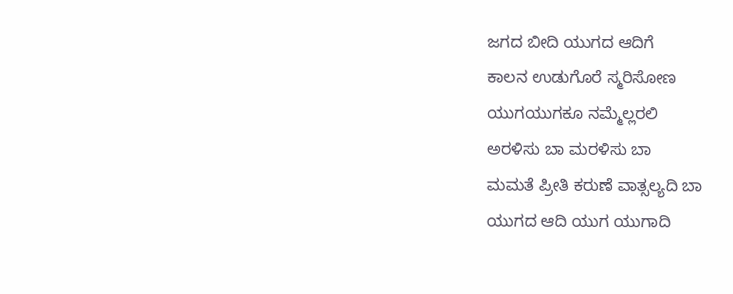ಜಗದ ಬೀದಿ ಯುಗದ ಆದಿಗೆ
ಕಾಲನ ಉಡುಗೊರೆ ಸ್ಮರಿಸೋಣ
ಯುಗಯುಗಕೂ ನಮ್ಮೆಲ್ಲರಲಿ
ಅರಳಿಸು ಬಾ ಮರಳಿಸು ಬಾ
ಮಮತೆ ಪ್ರೀತಿ ಕರುಣೆ ವಾತ್ಸಲ್ಯದಿ ಬಾ
ಯುಗದ ಆದಿ ಯುಗ ಯುಗಾದಿ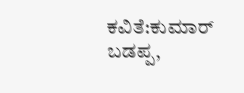ಕವಿತೆ:ಕುಮಾರ್ ಬಡಪ್ಪ,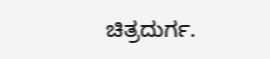ಚಿತ್ರದುರ್ಗ.